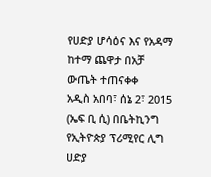የሀድያ ሆሳዕና እና የአዳማ ከተማ ጨዋታ በአቻ ውጤት ተጠናቀቀ
አዲስ አበባ፣ ሰኔ 2፣ 2015 (ኤፍ ቢ ሲ) በቤትኪንግ የኢትዮጵያ ፕሪሚየር ሊግ ሀድያ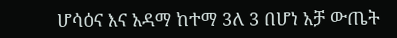ሆሳዕና እና አዳማ ከተማ 3ለ 3 በሆነ አቻ ውጤት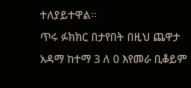ተለያይተዋል፡፡
ጥሩ ፉክክር በታየበት በዚህ ጨዋታ አዳማ ከተማ 3 ለ 0 እየመራ ቢቆይም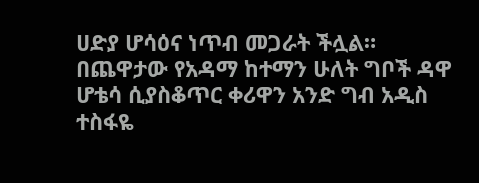ሀድያ ሆሳዕና ነጥብ መጋራት ችሏል።
በጨዋታው የአዳማ ከተማን ሁለት ግቦች ዳዋ ሆቴሳ ሲያስቆጥር ቀሪዋን አንድ ግብ አዲስ ተስፋዬ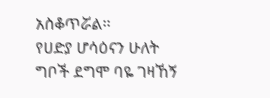አስቆጥሯል፡፡
የሀድያ ሆሳዕናን ሁለት ግቦች ደግሞ ባዬ ገዛኸኝ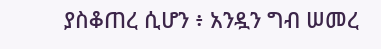ያስቆጠረ ሲሆን ፥ አንዷን ግብ ሠመረ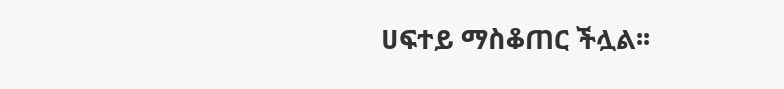ሀፍተይ ማስቆጠር ችሏል፡፡